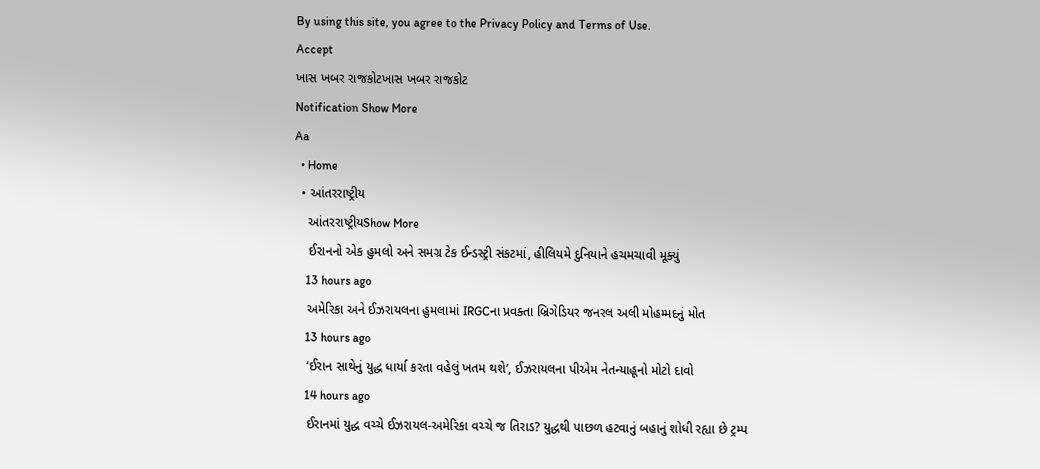By using this site, you agree to the Privacy Policy and Terms of Use.
Accept
ખાસ ખબર રાજકોટખાસ ખબર રાજકોટ
Notification Show More
Aa
  • Home
  • આંતરરાષ્ટ્રીય
    આંતરરાષ્ટ્રીયShow More
    ઈરાનનો એક હુમલો અને સમગ્ર ટેક ઈન્ડસ્ટ્રી સંકટમાં, હીલિયમે દુનિયાને હચમચાવી મૂક્યું
    13 hours ago
    અમેરિકા અને ઈઝરાયલના હુમલામાં IRGCના પ્રવક્તા બ્રિગેડિયર જનરલ અલી મોહમ્મદનું મોત
    13 hours ago
    ‘ઈરાન સાથેનું યુદ્ધ ધાર્યા કરતા વહેલું ખતમ થશે’, ઈઝરાયલના પીએમ નેતન્યાહૂનો મોટો દાવો
    14 hours ago
    ઈરાનમાં યુદ્ધ વચ્ચે ઈઝરાયલ-અમેરિકા વચ્ચે જ તિરાડ? યુદ્ધથી પાછળ હટવાનું બહાનું શોધી રહ્યા છે ટ્રમ્પ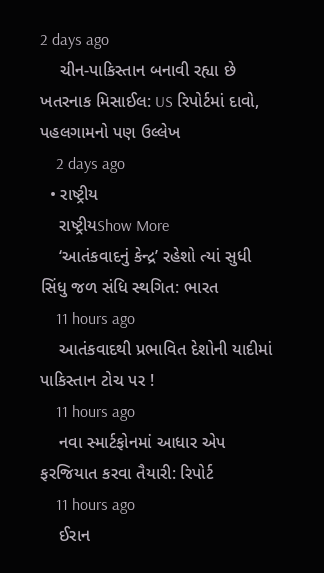2 days ago
    ચીન-પાકિસ્તાન બનાવી રહ્યા છે ખતરનાક મિસાઈલ: US રિપોર્ટમાં દાવો, પહલગામનો પણ ઉલ્લેખ
    2 days ago
  • રાષ્ટ્રીય
    રાષ્ટ્રીયShow More
    ‘આતંકવાદનું કેન્દ્ર’ રહેશો ત્યાં સુધી સિંધુ જળ સંધિ સ્થગિત: ભારત
    11 hours ago
    આતંકવાદથી પ્રભાવિત દેશોની યાદીમાં પાકિસ્તાન ટોચ પર !
    11 hours ago
    નવા સ્માર્ટફોનમાં આધાર એપ ફરજિયાત કરવા તૈયારી: રિપોર્ટ
    11 hours ago
    ઈરાન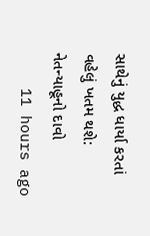સાથેનું યુદ્ધ ધાર્યા કરતાં વહેલું ખતમ થશે: નેતન્યાહૂનો દાવો
    11 hours ago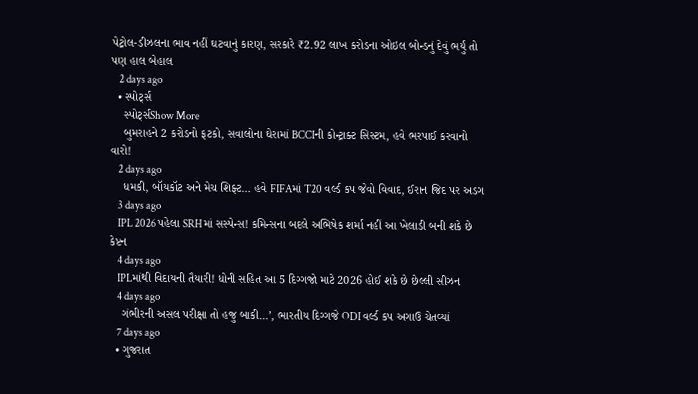પેટ્રોલ-ડીઝલના ભાવ નહીં ઘટવાનું કારણ, સરકારે ₹2.92 લાખ કરોડના ઓઇલ બોન્ડનું દેવું ભર્યું તો પણ હાલ બેહાલ
    2 days ago
  • સ્પોર્ટ્સ
    સ્પોર્ટ્સShow More
    બુમરાહને 2 કરોડનો ફટકો, સવાલોના ઘેરામાં BCCIની કોન્ટ્રાક્ટ સિસ્ટમ, હવે ભરપાઈ કરવાનો વારો!
    2 days ago
    ધમકી, બૉયકૉટ અને મેચ શિફ્ટ… હવે FIFAમાં T20 વર્લ્ડ કપ જેવો વિવાદ, ઈરાન જિદ પર અડગ
    3 days ago
    IPL 2026 પહેલા SRHમાં સસ્પેન્સ! કમિન્સના બદલે અભિષેક શર્મા નહીં આ ખેલાડી બની શકે છે કેપ્ટન
    4 days ago
    IPLમાંથી વિદાયની તૈયારી! ધોની સહિત આ 5 દિગ્ગજો માટે 2026 હોઈ શકે છે છેલ્લી સીઝન
    4 days ago
    ગંભીરની અસલ પરીક્ષા તો હજુ બાકી…’, ભારતીય દિગ્ગજે ODI વર્લ્ડ કપ અગાઉ ચેતવ્યાં
    7 days ago
  • ગુજરાત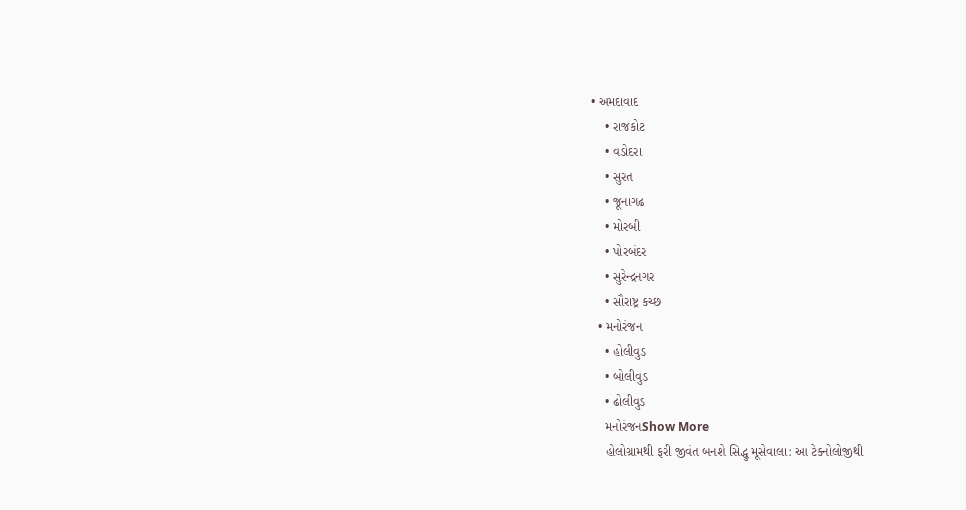• અમદાવાદ
    • રાજકોટ
    • વડોદરા
    • સુરત
    • જૂનાગઢ
    • મોરબી
    • પોરબંદર
    • સુરેન્દ્રનગર
    • સૌરાષ્ટ્ર કચ્છ
  • મનોરંજન
    • હોલીવુડ
    • બોલીવુડ
    • ઢોલીવુડ
    મનોરંજનShow More
    હોલોગ્રામથી ફરી જીવંત બનશે સિદ્ધુ મૂસેવાલા: આ ટેક્નોલોજીથી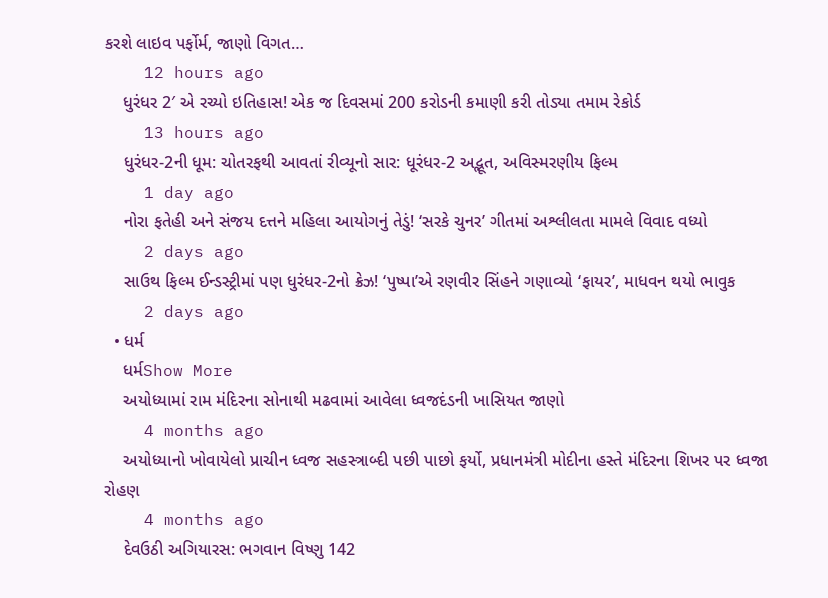કરશે લાઇવ પર્ફોર્મ, જાણો વિગત…
    12 hours ago
    ધુરંધર 2′ એ રચ્યો ઇતિહાસ! એક જ દિવસમાં 200 કરોડની કમાણી કરી તોડ્યા તમામ રેકોર્ડ
    13 hours ago
    ધુરંધર-2ની ધૂમ: ચોતરફથી આવતાં રીવ્યૂનો સાર: ધૂરંધર-2 અદ્ભૂત, અવિસ્મરણીય ફિલ્મ
    1 day ago
    નોરા ફતેહી અને સંજય દત્તને મહિલા આયોગનું તેડું! ‘સરકે ચુનર’ ગીતમાં અશ્લીલતા મામલે વિવાદ વધ્યો
    2 days ago
    સાઉથ ફિલ્મ ઈન્ડસ્ટ્રીમાં પણ ધુરંધર-2નો ક્રેઝ! ‘પુષ્પા’એ રણવીર સિંહને ગણાવ્યો ‘ફાયર’, માધવન થયો ભાવુક
    2 days ago
  • ધર્મ
    ધર્મShow More
    અયોધ્યામાં રામ મંદિરના સોનાથી મઢવામાં આવેલા ધ્વજદંડની ખાસિયત જાણો
    4 months ago
    અયોધ્યાનો ખોવાયેલો પ્રાચીન ધ્વજ સહસ્ત્રાબ્દી પછી પાછો ફર્યો, પ્રધાનમંત્રી મોદીના હસ્તે મંદિરના શિખર પર ધ્વજા રોહણ
    4 months ago
    દેવઉઠી અગિયારસ: ભગવાન વિષ્ણુ 142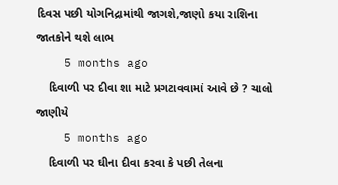દિવસ પછી યોગનિદ્રામાંથી જાગશે,જાણો કયા રાશિના જાતકોને થશે લાભ
    5 months ago
    દિવાળી પર દીવા શા માટે પ્રગટાવવામાં આવે છે ? ચાલો જાણીયે
    5 months ago
    દિવાળી પર ઘીના દીવા કરવા કે પછી તેલના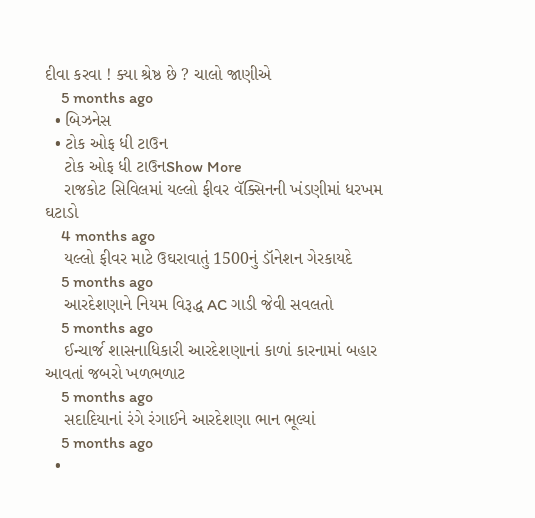દીવા કરવા ! ક્યા શ્રેષ્ઠ છે ? ચાલો જાણીએ
    5 months ago
  • બિઝનેસ
  • ટોક ઓફ ધી ટાઉન
    ટોક ઓફ ધી ટાઉનShow More
    રાજકોટ સિવિલમાં યલ્લો ફીવર વૅક્સિનની ખંડણીમાં ધરખમ ઘટાડો
    4 months ago
    યલ્લો ફીવર માટે ઉઘરાવાતું 1500નું ડૉનેશન ગેરકાયદે
    5 months ago
    આરદેશણાને નિયમ વિરૂદ્ધ AC ગાડી જેવી સવલતો
    5 months ago
    ઈન્ચાર્જ શાસનાધિકારી આરદેશણાનાં કાળાં કારનામાં બહાર આવતાં જબરો ખળભળાટ
    5 months ago
    સદાદિયાનાં રંગે રંગાઈને આરદેશણા ભાન ભૂલ્યાં
    5 months ago
  •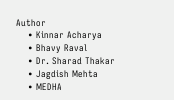Author
    • Kinnar Acharya
    • Bhavy Raval
    • Dr. Sharad Thakar
    • Jagdish Mehta
    • MEDHA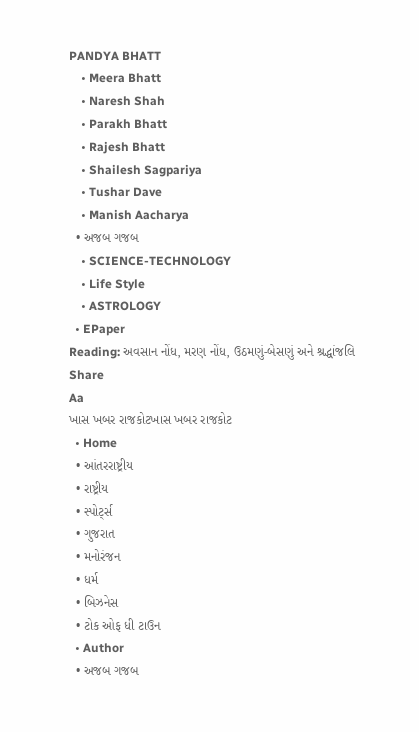PANDYA BHATT
    • Meera Bhatt
    • Naresh Shah
    • Parakh Bhatt
    • Rajesh Bhatt
    • Shailesh Sagpariya
    • Tushar Dave
    • Manish Aacharya
  • અજબ ગજબ
    • SCIENCE-TECHNOLOGY
    • Life Style
    • ASTROLOGY
  • EPaper
Reading: અવસાન નોંધ, મરણ નોંધ, ઉઠમણું-બેસણું અને શ્રદ્ધાંજલિ
Share
Aa
ખાસ ખબર રાજકોટખાસ ખબર રાજકોટ
  • Home
  • આંતરરાષ્ટ્રીય
  • રાષ્ટ્રીય
  • સ્પોર્ટ્સ
  • ગુજરાત
  • મનોરંજન
  • ધર્મ
  • બિઝનેસ
  • ટોક ઓફ ધી ટાઉન
  • Author
  • અજબ ગજબ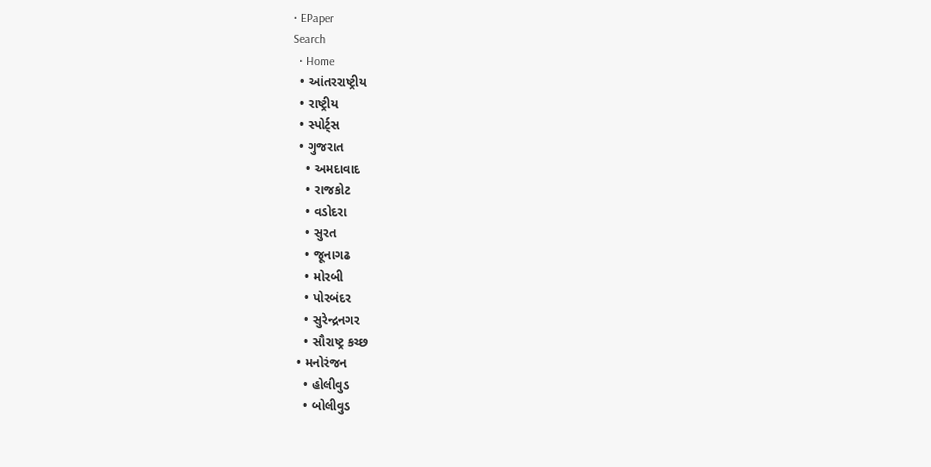• EPaper
Search
  • Home
  • આંતરરાષ્ટ્રીય
  • રાષ્ટ્રીય
  • સ્પોર્ટ્સ
  • ગુજરાત
    • અમદાવાદ
    • રાજકોટ
    • વડોદરા
    • સુરત
    • જૂનાગઢ
    • મોરબી
    • પોરબંદર
    • સુરેન્દ્રનગર
    • સૌરાષ્ટ્ર કચ્છ
  • મનોરંજન
    • હોલીવુડ
    • બોલીવુડ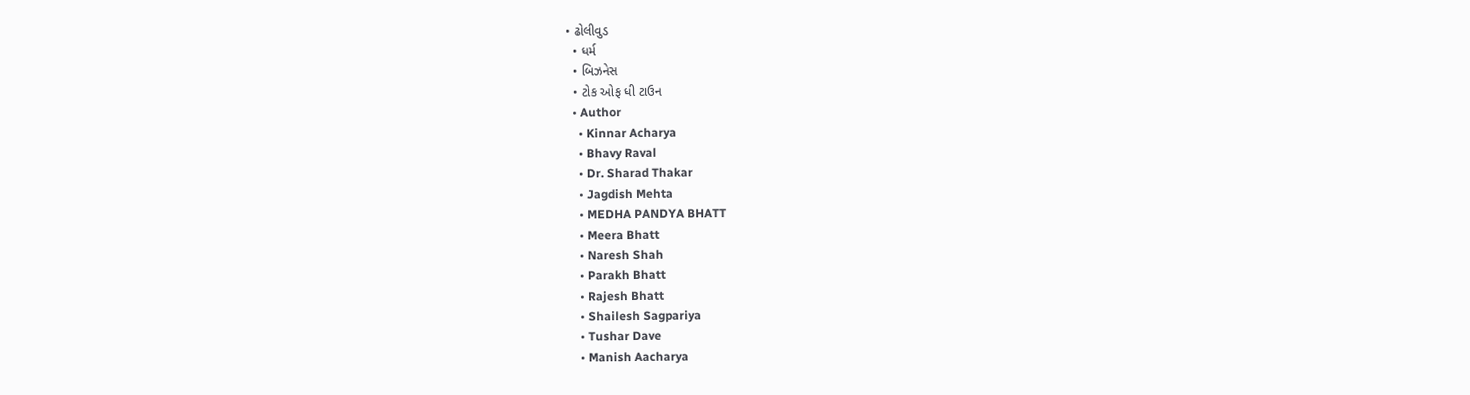• ઢોલીવુડ
  • ધર્મ
  • બિઝનેસ
  • ટોક ઓફ ધી ટાઉન
  • Author
    • Kinnar Acharya
    • Bhavy Raval
    • Dr. Sharad Thakar
    • Jagdish Mehta
    • MEDHA PANDYA BHATT
    • Meera Bhatt
    • Naresh Shah
    • Parakh Bhatt
    • Rajesh Bhatt
    • Shailesh Sagpariya
    • Tushar Dave
    • Manish Aacharya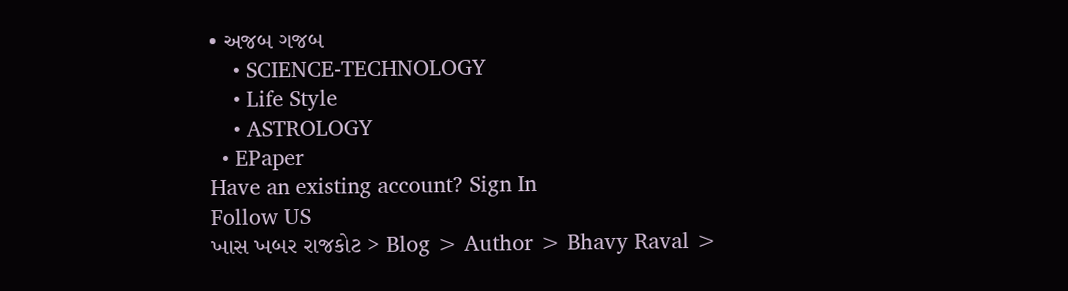• અજબ ગજબ
    • SCIENCE-TECHNOLOGY
    • Life Style
    • ASTROLOGY
  • EPaper
Have an existing account? Sign In
Follow US
ખાસ ખબર રાજકોટ > Blog > Author > Bhavy Raval >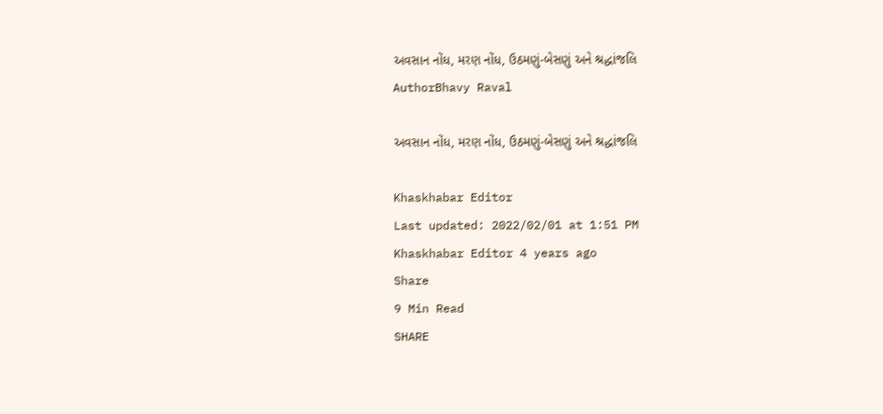અવસાન નોંધ, મરણ નોંધ, ઉઠમણું-બેસણું અને શ્રદ્ધાંજલિ
AuthorBhavy Raval

અવસાન નોંધ, મરણ નોંધ, ઉઠમણું-બેસણું અને શ્રદ્ધાંજલિ

Khaskhabar Editor
Last updated: 2022/02/01 at 1:51 PM
Khaskhabar Editor 4 years ago
Share
9 Min Read
SHARE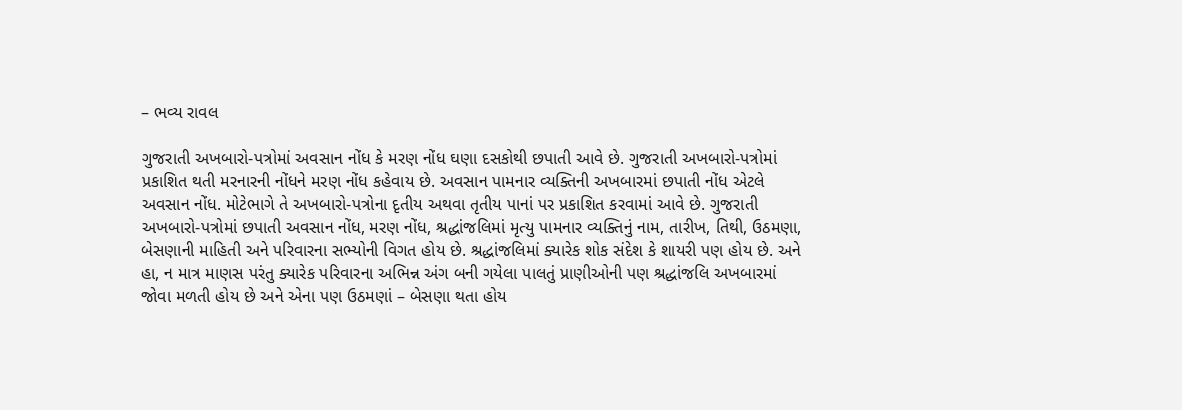– ભવ્ય રાવલ

ગુજરાતી અખબારો-પત્રોમાં અવસાન નોંધ કે મરણ નોંધ ઘણા દસકોથી છપાતી આવે છે. ગુજરાતી અખબારો-પત્રોમાં પ્રકાશિત થતી મરનારની નોંધને મરણ નોંધ કહેવાય છે. અવસાન પામનાર વ્યક્તિની અખબારમાં છપાતી નોંધ એટલે અવસાન નોંધ. મોટેભાગે તે અખબારો-પત્રોના દૃતીય અથવા તૃતીય પાનાં પર પ્રકાશિત કરવામાં આવે છે. ગુજરાતી અખબારો-પત્રોમાં છપાતી અવસાન નોંધ, મરણ નોંધ, શ્રદ્ધાંજલિમાં મૃત્યુ પામનાર વ્યક્તિનું નામ, તારીખ, તિથી, ઉઠમણા, બેસણાની માહિતી અને પરિવારના સભ્યોની વિગત હોય છે. શ્રદ્ધાંજલિમાં ક્યારેક શોક સંદેશ કે શાયરી પણ હોય છે. અને હા, ન માત્ર માણસ પરંતુ ક્યારેક પરિવારના અભિન્ન અંગ બની ગયેલા પાલતું પ્રાણીઓની પણ શ્રદ્ધાંજલિ અખબારમાં જોવા મળતી હોય છે અને એના પણ ઉઠમણાં – બેસણા થતા હોય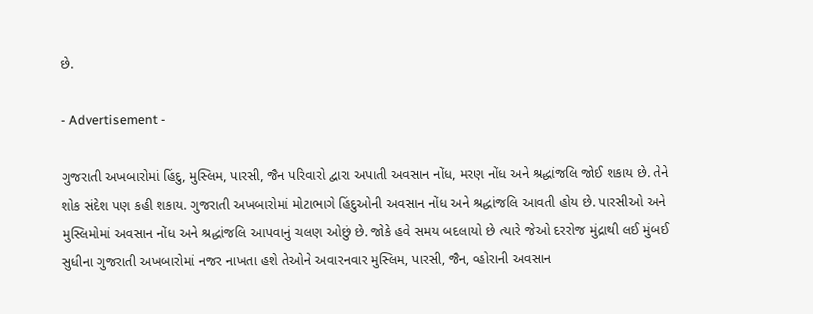છે.

- Advertisement -

ગુજરાતી અખબારોમાં હિંદુ, મુસ્લિમ, પારસી, જૈન પરિવારો દ્વારા અપાતી અવસાન નોંધ, મરણ નોંધ અને શ્રદ્ધાંજલિ જોઈ શકાય છે. તેને શોક સંદેશ પણ કહી શકાય. ગુજરાતી અખબારોમાં મોટાભાગે હિંદુઓની અવસાન નોંધ અને શ્રદ્ધાંજલિ આવતી હોય છે. પારસીઓ અને મુસ્લિમોમાં અવસાન નોંધ અને શ્રદ્ધાંજલિ આપવાનું ચલણ ઓછું છે. જોકે હવે સમય બદલાયો છે ત્યારે જેઓ દરરોજ મુંદ્રાથી લઈ મુંબઈ સુધીના ગુજરાતી અખબારોમાં નજર નાખતા હશે તેઓને અવારનવાર મુસ્લિમ, પારસી, જૈન, વ્હોરાની અવસાન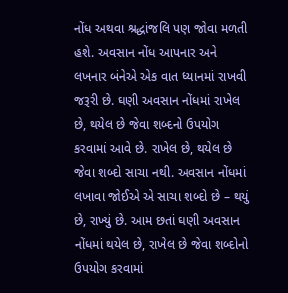નોંધ અથવા શ્રદ્ધાંજલિ પણ જોવા મળતી હશે. અવસાન નોંધ આપનાર અને લખનાર બંનેએ એક વાત ધ્યાનમાં રાખવી જરૂરી છે. ઘણી અવસાન નોંધમાં રાખેલ છે, થયેલ છે જેવા શબ્દનો ઉપયોગ કરવામાં આવે છે. રાખેલ છે, થયેલ છે જેવા શબ્દો સાચા નથી. અવસાન નોંધમાં લખાવા જોઈએ એ સાચા શબ્દો છે – થયું છે, રાખ્યું છે. આમ છતાં ઘણી અવસાન નોંધમાં થયેલ છે, રાખેલ છે જેવા શબ્દોનો ઉપયોગ કરવામાં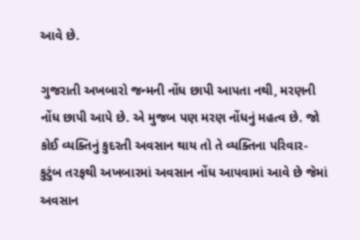આવે છે.

ગુજરાતી અખબારો જન્મની નોંધ છાપી આપતા નથી, મરણની નોંધ છાપી આપે છે. એ મુજબ પણ મરણ નોંધનું મહત્વ છે. જો કોઈ વ્યક્તિનું કુદરતી અવસાન થાય તો તે વ્યક્તિના પરિવાર-કુટુંબ તરફથી અખબારમાં અવસાન નોંધ આપવામાં આવે છે જેમાં અવસાન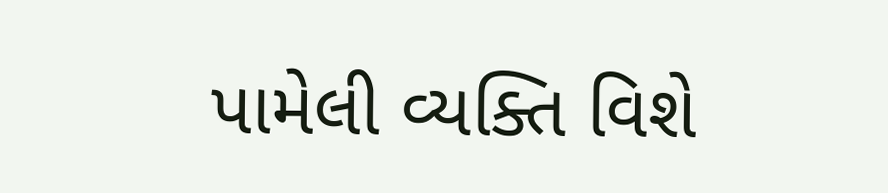પામેલી વ્યક્તિ વિશે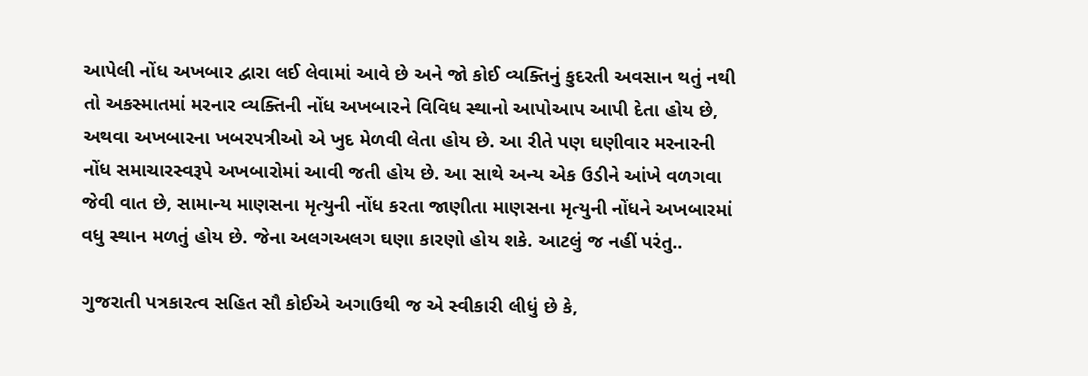આપેલી નોંધ અખબાર દ્વારા લઈ લેવામાં આવે છે અને જો કોઈ વ્યક્તિનું કુદરતી અવસાન થતું નથી તો અકસ્માતમાં મરનાર વ્યક્તિની નોંધ અખબારને વિવિધ સ્થાનો આપોઆપ આપી દેતા હોય છે, અથવા અખબારના ખબરપત્રીઓ એ ખુદ મેળવી લેતા હોય છે. આ રીતે પણ ઘણીવાર મરનારની નોંધ સમાચારસ્વરૂપે અખબારોમાં આવી જતી હોય છે. આ સાથે અન્ય એક ઉડીને આંખે વળગવા જેવી વાત છે, સામાન્ય માણસના મૃત્યુની નોંધ કરતા જાણીતા માણસના મૃત્યુની નોંધને અખબારમાં વધુ સ્થાન મળતું હોય છે. જેના અલગઅલગ ઘણા કારણો હોય શકે. આટલું જ નહીં પરંતુ..

ગુજરાતી પત્રકારત્વ સહિત સૌ કોઈએ અગાઉથી જ એ સ્વીકારી લીધું છે કે,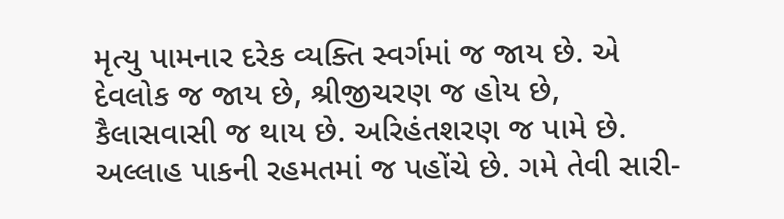મૃત્યુ પામનાર દરેક વ્યક્તિ સ્વર્ગમાં જ જાય છે. એ દેવલોક જ જાય છે, શ્રીજીચરણ જ હોય છે, કૈલાસવાસી જ થાય છે. અરિહંતશરણ જ પામે છે. અલ્લાહ પાકની રહમતમાં જ પહોંચે છે. ગમે તેવી સારી-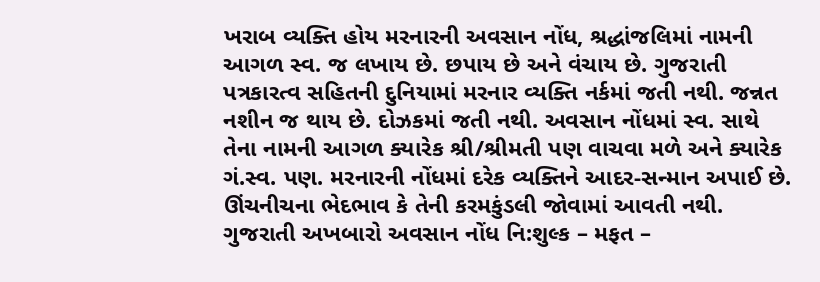ખરાબ વ્યક્તિ હોય મરનારની અવસાન નોંધ, શ્રદ્ધાંજલિમાં નામની આગળ સ્વ. જ લખાય છે. છપાય છે અને વંચાય છે. ગુજરાતી પત્રકારત્વ સહિતની દુનિયામાં મરનાર વ્યક્તિ નર્કમાં જતી નથી. જન્નત નશીન જ થાય છે. દોઝકમાં જતી નથી. અવસાન નોંધમાં સ્વ. સાથે તેના નામની આગળ ક્યારેક શ્રી/શ્રીમતી પણ વાચવા મળે અને ક્યારેક ગં.સ્વ. પણ. મરનારની નોંધમાં દરેક વ્યક્તિને આદર-સન્માન અપાઈ છે. ઊંચનીચના ભેદભાવ કે તેની કરમકુંડલી જોવામાં આવતી નથી. ગુજરાતી અખબારો અવસાન નોંધ નિ:શુલ્ક – મફત –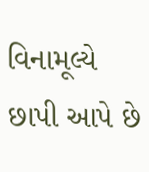વિનામૂલ્યે છાપી આપે છે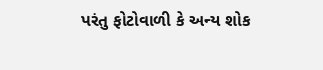પરંતુ ફોટોવાળી કે અન્ય શોક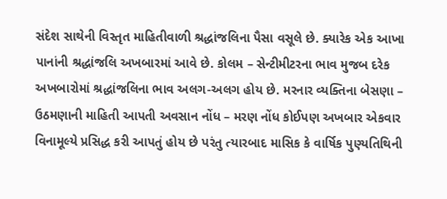સંદેશ સાથેની વિસ્તૃત માહિતીવાળી શ્રદ્ધાંજલિના પૈસા વસૂલે છે. ક્યારેક એક આખા પાનાંની શ્રદ્ધાંજલિ અખબારમાં આવે છે. કોલમ – સેન્ટીમીટરના ભાવ મુજબ દરેક અખબારોમાં શ્રદ્ધાંજલિના ભાવ અલગ-અલગ હોય છે. મરનાર વ્યક્તિના બેસણા – ઉઠમણાની માહિતી આપતી અવસાન નોંધ – મરણ નોંધ કોઈપણ અખબાર એકવાર વિનામૂલ્યે પ્રસિદ્ધ કરી આપતું હોય છે પરંતુ ત્યારબાદ માસિક કે વાર્ષિક પુણ્યતિથિની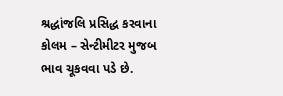શ્રદ્ધાંજલિ પ્રસિદ્ધ કરવાના કોલમ – સેન્ટીમીટર મુજબ ભાવ ચૂકવવા પડે છે.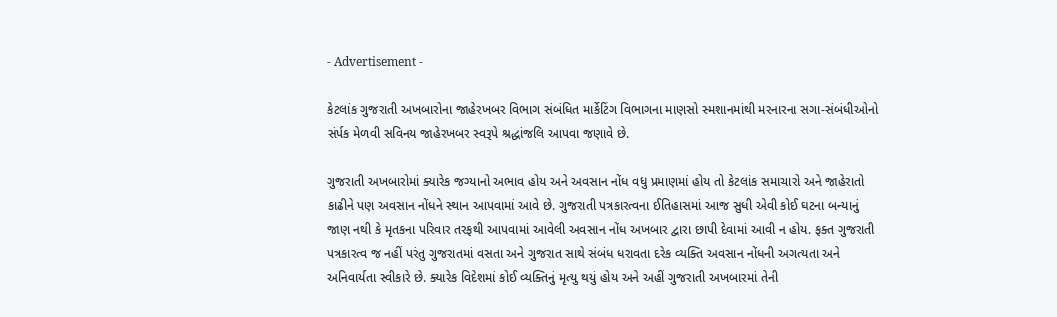- Advertisement -

કેટલાંક ગુજરાતી અખબારોના જાહેરખબર વિભાગ સંબંધિત માર્કેટિંગ વિભાગના માણસો સ્મશાનમાંથી મરનારના સગા-સંબંધીઓનો સંર્પક મેળવી સવિનય જાહેરખબર સ્વરૂપે શ્રદ્ધાંજલિ આપવા જણાવે છે.

ગુજરાતી અખબારોમાં ક્યારેક જગ્યાનો અભાવ હોય અને અવસાન નોંધ વધુ પ્રમાણમાં હોય તો કેટલાંક સમાચારો અને જાહેરાતો કાઢીને પણ અવસાન નોંધને સ્થાન આપવામાં આવે છે. ગુજરાતી પત્રકારત્વના ઈતિહાસમાં આજ સુધી એવી કોઈ ઘટના બન્યાનું જાણ નથી કે મૃતકના પરિવાર તરફથી આપવામાં આવેલી અવસાન નોંધ અખબાર દ્વારા છાપી દેવામાં આવી ન હોય. ફક્ત ગુજરાતી પત્રકારત્વ જ નહીં પરંતુ ગુજરાતમાં વસતા અને ગુજરાત સાથે સંબંધ ધરાવતા દરેક વ્યક્તિ અવસાન નોંધની અગત્યતા અને અનિવાર્યતા સ્વીકારે છે. ક્યારેક વિદેશમાં કોઈ વ્યક્તિનું મૃત્યુ થયું હોય અને અહીં ગુજરાતી અખબારમાં તેની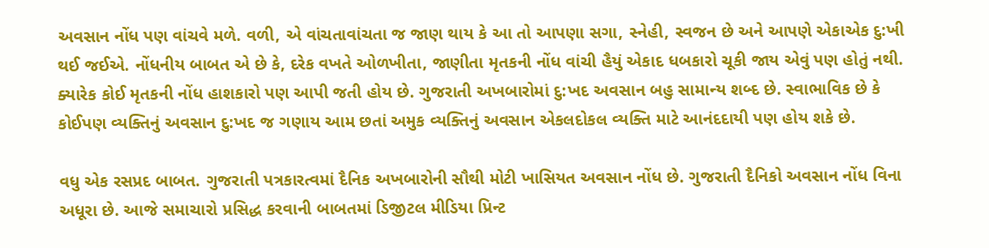અવસાન નોંધ પણ વાંચવે મળે. વળી, એ વાંચતાવાંચતા જ જાણ થાય કે આ તો આપણા સગા, સ્નેહી, સ્વજન છે અને આપણે એકાએક દુ:ખી થઈ જઈએ. નોંધનીય બાબત એ છે કે, દરેક વખતે ઓળખીતા, જાણીતા મૃતકની નોંધ વાંચી હૈયું એકાદ ધબકારો ચૂકી જાય એવું પણ હોતું નથી. ક્યારેક કોઈ મૃતકની નોંધ હાશકારો પણ આપી જતી હોય છે. ગુજરાતી અખબારોમાં દુ:ખદ અવસાન બહુ સામાન્ય શબ્દ છે. સ્વાભાવિક છે કે કોઈપણ વ્યક્તિનું અવસાન દુ:ખદ જ ગણાય આમ છતાં અમુક વ્યક્તિનું અવસાન એકલદોકલ વ્યક્તિ માટે આનંદદાયી પણ હોય શકે છે.

વધુ એક રસપ્રદ બાબત. ગુજરાતી પત્રકારત્વમાં દૈનિક અખબારોની સૌથી મોટી ખાસિયત અવસાન નોંધ છે. ગુજરાતી દૈનિકો અવસાન નોંધ વિના અધૂરા છે. આજે સમાચારો પ્રસિદ્ધ કરવાની બાબતમાં ડિજીટલ મીડિયા પ્રિન્ટ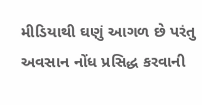મીડિયાથી ઘણું આગળ છે પરંતુ અવસાન નોંધ પ્રસિદ્ધ કરવાની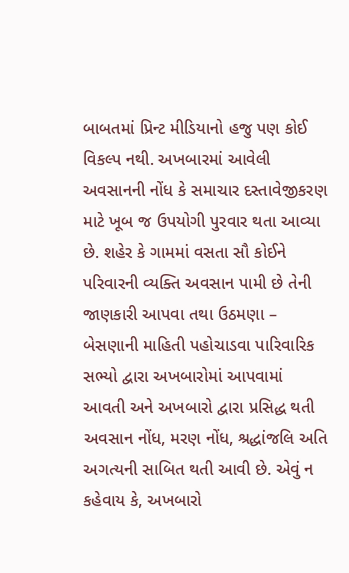બાબતમાં પ્રિન્ટ મીડિયાનો હજુ પણ કોઈ વિકલ્પ નથી. અખબારમાં આવેલી અવસાનની નોંધ કે સમાચાર દસ્તાવેજીકરણ માટે ખૂબ જ ઉપયોગી પુરવાર થતા આવ્યા છે. શહેર કે ગામમાં વસતા સૌ કોઈને પરિવારની વ્યક્તિ અવસાન પામી છે તેની જાણકારી આપવા તથા ઉઠમણા – બેસણાની માહિતી પહોચાડવા પારિવારિક સભ્યો દ્વારા અખબારોમાં આપવામાં આવતી અને અખબારો દ્વારા પ્રસિદ્ધ થતી અવસાન નોંધ, મરણ નોંધ, શ્રદ્ધાંજલિ અતિ અગત્યની સાબિત થતી આવી છે. એવું ન કહેવાય કે, અખબારો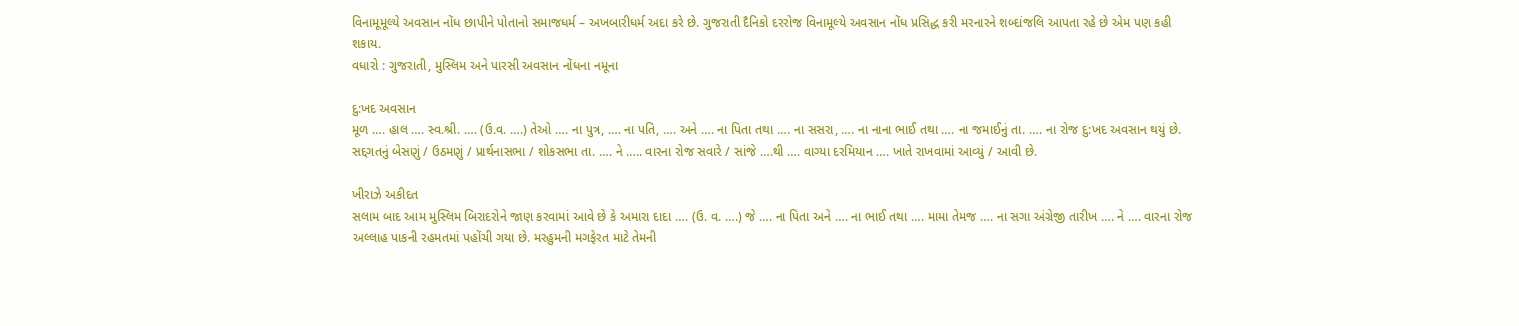વિનામૂમૂલ્યે અવસાન નોંધ છાપીને પોતાનો સમાજધર્મ – અખબારીધર્મ અદા કરે છે. ગુજરાતી દૈનિકો દરરોજ વિનામૂલ્યે અવસાન નોંધ પ્રસિદ્ધ કરી મરનારને શબ્દાંજલિ આપતા રહે છે એમ પણ કહી શકાય.
વધારો : ગુજરાતી, મુસ્લિમ અને પારસી અવસાન નોંધના નમૂના

દુ:ખદ અવસાન
મૂળ …. હાલ …. સ્વ.શ્રી. …. (ઉ.વ. ….) તેઓ …. ના પુત્ર, …. ના પતિ, …. અને …. ના પિતા તથા …. ના સસરા, …. ના નાના ભાઈ તથા …. ના જમાઈનું તા. …. ના રોજ દુ:ખદ અવસાન થયું છે. સદ્દગતનું બેસણું / ઉઠમણું / પ્રાર્થનાસભા / શોકસભા તા. …. ને ….. વારના રોજ સવારે / સાંજે ….થી …. વાગ્યા દરમિયાન …. ખાતે રાખવામાં આવ્યું / આવી છે.

ખીરાઝે અકીદત
સલામ બાદ આમ મુસ્લિમ બિરાદરોને જાણ કરવામાં આવે છે કે અમારા દાદા …. (ઉ. વ. ….) જે …. ના પિતા અને …. ના ભાઈ તથા …. મામા તેમજ …. ના સગા અંગ્રેજી તારીખ …. ને …. વારના રોજ અલ્લાહ પાકની રહમતમાં પહોંચી ગયા છે. મરહુમની મગફેરત માટે તેમની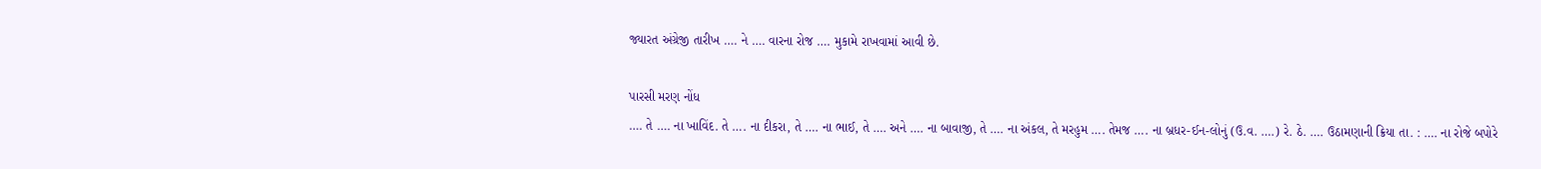જ્યારત અંગ્રેજી તારીખ …. ને …. વારના રોજ …. મુકામે રાખવામાં આવી છે.

પારસી મરણ નોંધ
…. તે …. ના ખાવિંદ. તે …. ના દીકરા, તે …. ના ભાઈ, તે …. અને …. ના બાવાજી, તે …. ના અંકલ, તે મરહુમ …. તેમજ …. ના બ્રધર-ઈન-લોનું (ઉ.વ. ….) રે. ઠે. …. ઉઠામણાની ક્રિયા તા. : …. ના રોજે બપોરે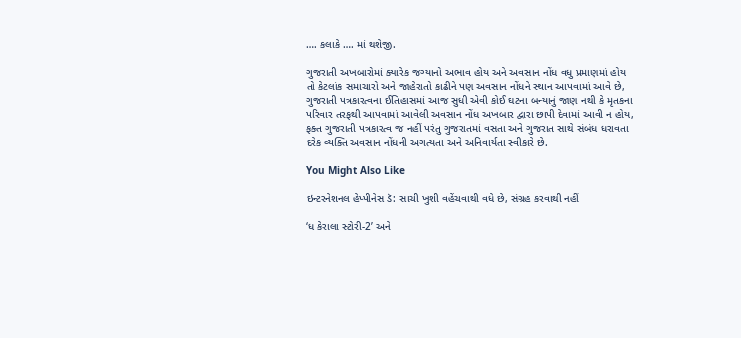…. કલાકે …. માં થશેજી.

ગુજરાતી અખબારોમાં ક્યારેક જગ્યાનો અભાવ હોય અને અવસાન નોંધ વધુ પ્રમાણમાં હોય તો કેટલાંક સમાચારો અને જાહેરાતો કાઢીને પણ અવસાન નોંધને સ્થાન આપવામાં આવે છે, ગુજરાતી પત્રકારત્વના ઈતિહાસમાં આજ સુધી એવી કોઈ ઘટના બન્યાનું જાણ નથી કે મૃતકના પરિવાર તરફથી આપવામાં આવેલી અવસાન નોંધ અખબાર દ્વારા છાપી દેવામાં આવી ન હોય, ફક્ત ગુજરાતી પત્રકારત્વ જ નહીં પરંતુ ગુજરાતમાં વસતા અને ગુજરાત સાથે સંબંધ ધરાવતા દરેક વ્યક્તિ અવસાન નોંધની અગત્યતા અને અનિવાર્યતા સ્વીકારે છે.

You Might Also Like

ઇન્ટરનેશનલ હેપ્પીનેસ ડૅ: સાચી ખુશી વહેંચવાથી વધે છે, સંગ્રહ કરવાથી નહીં

‘ધ કેરાલા સ્ટોરી-2’ અને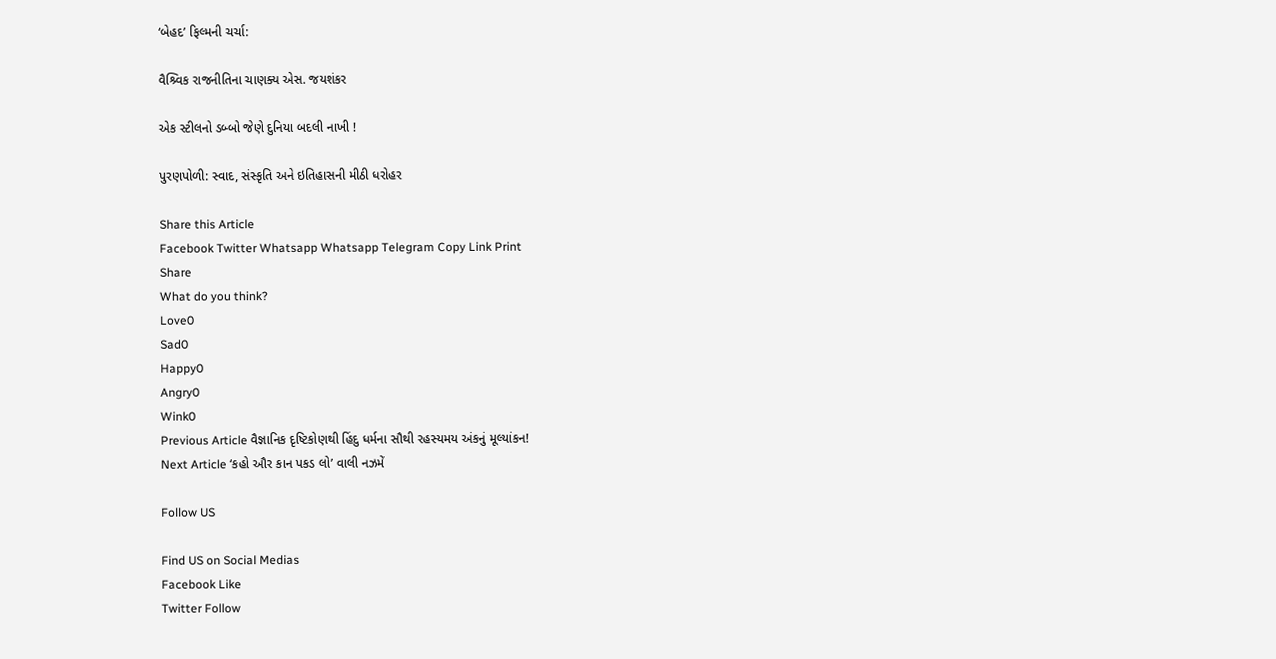‘બેહદ’ ફિલ્મની ચર્ચા:

વૈશ્ર્વિક રાજનીતિના ચાણક્ય એસ. જયશંકર

એક સ્ટીલનો ડબ્બો જેણે દુનિયા બદલી નાખી !

પુરણપોળી: સ્વાદ, સંસ્કૃતિ અને ઇતિહાસની મીઠી ધરોહર

Share this Article
Facebook Twitter Whatsapp Whatsapp Telegram Copy Link Print
Share
What do you think?
Love0
Sad0
Happy0
Angry0
Wink0
Previous Article વૈજ્ઞાનિક દૃષ્ટિકોણથી હિંદુ ધર્મના સૌથી રહસ્યમય અંકનું મૂલ્યાંકન!
Next Article ‘કહો ઔર કાન પકડ લો’ વાલી નઝમેં

Follow US

Find US on Social Medias
Facebook Like
Twitter Follow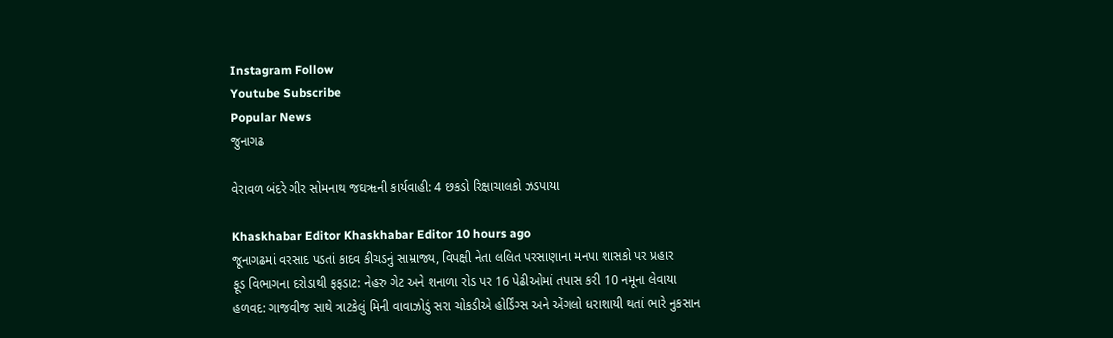Instagram Follow
Youtube Subscribe
Popular News
જુનાગઢ

વેરાવળ બંદરે ગીર સોમનાથ જઘૠની કાર્યવાહી: 4 છકડો રિક્ષાચાલકો ઝડપાયા

Khaskhabar Editor Khaskhabar Editor 10 hours ago
જૂનાગઢમાં વરસાદ પડતાં કાદવ કીચડનું સામ્રાજ્ય, વિપક્ષી નેતા લલિત પરસાણાના મનપા શાસકો પર પ્રહાર
ફૂડ વિભાગના દરોડાથી ફફડાટ: નેહરુ ગેટ અને શનાળા રોડ પર 16 પેઢીઓમાં તપાસ કરી 10 નમૂના લેવાયા
હળવદ: ગાજવીજ સાથે ત્રાટકેલું મિની વાવાઝોડું સરા ચોકડીએ હોર્ડિંગ્સ અને એંગલો ધરાશાયી થતાં ભારે નુકસાન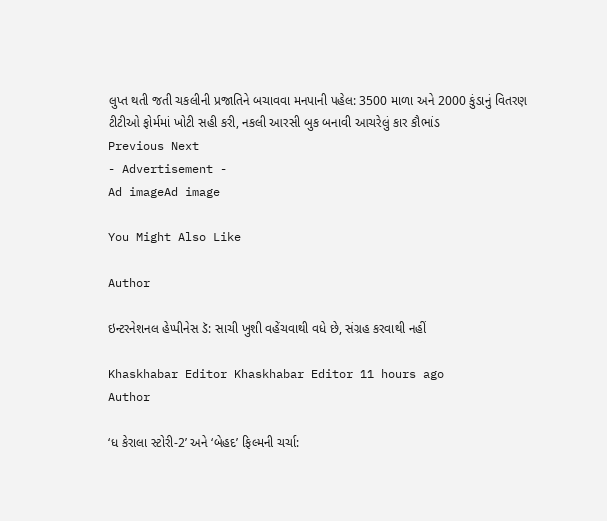લુપ્ત થતી જતી ચકલીની પ્રજાતિને બચાવવા મનપાની પહેલ: 3500 માળા અને 2000 કુંડાનું વિતરણ
ટીટીઓ ફોર્મમાં ખોટી સહી કરી, નકલી આરસી બુક બનાવી આચરેલું કાર કૌભાંડ
Previous Next
- Advertisement -
Ad imageAd image

You Might Also Like

Author

ઇન્ટરનેશનલ હેપ્પીનેસ ડૅ: સાચી ખુશી વહેંચવાથી વધે છે, સંગ્રહ કરવાથી નહીં

Khaskhabar Editor Khaskhabar Editor 11 hours ago
Author

‘ધ કેરાલા સ્ટોરી-2’ અને ‘બેહદ’ ફિલ્મની ચર્ચા: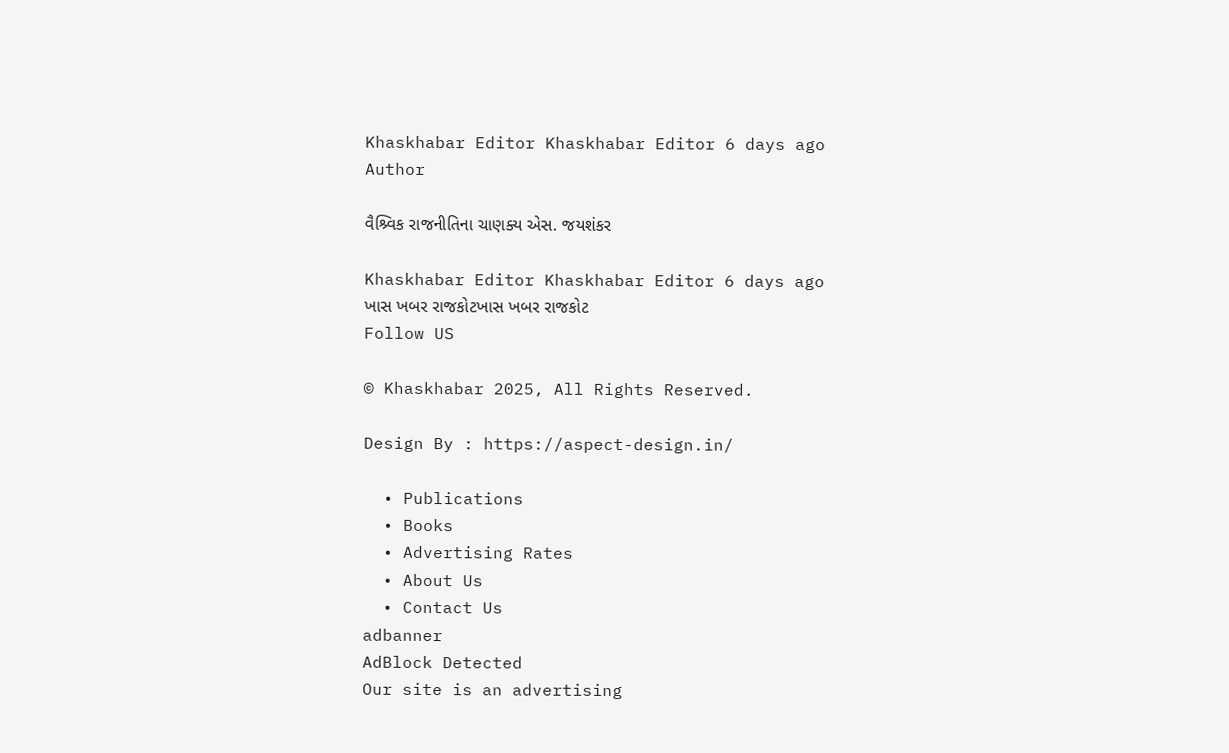Khaskhabar Editor Khaskhabar Editor 6 days ago
Author

વૈશ્ર્વિક રાજનીતિના ચાણક્ય એસ. જયશંકર

Khaskhabar Editor Khaskhabar Editor 6 days ago
ખાસ ખબર રાજકોટખાસ ખબર રાજકોટ
Follow US

© Khaskhabar 2025, All Rights Reserved.

Design By : https://aspect-design.in/

  • Publications
  • Books
  • Advertising Rates
  • About Us
  • Contact Us
adbanner
AdBlock Detected
Our site is an advertising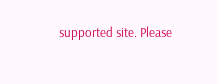supported site. Please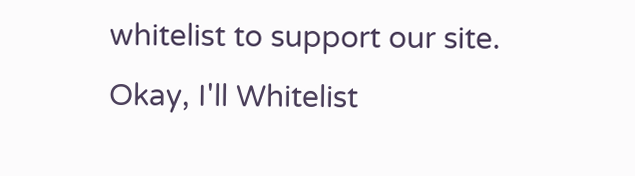whitelist to support our site.
Okay, I'll Whitelist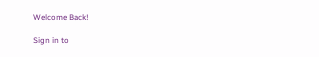Welcome Back!

Sign in to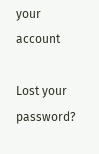your account

Lost your password?